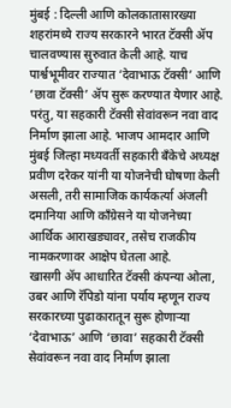मुंबई : दिल्ली आणि कोलकातासारख्या शहरांमध्ये राज्य सरकारने भारत टॅक्सी ॲप चालवण्यास सुरुवात केली आहे. याच पार्श्वभूमीवर राज्यात ‘देवाभाऊ टॅक्सी’ आणि ‘छावा टॅक्सी’ ॲप सुरू करण्यात येणार आहे. परंतु, या सहकारी टॅक्सी सेवांवरून नवा वाद निर्माण झाला आहे. भाजप आमदार आणि मुंबई जिल्हा मध्यवर्ती सहकारी बॅंकेचे अध्यक्ष प्रवीण दरेकर यांनी या योजनेची घोषणा केली असली, तरी सामाजिक कार्यकर्त्या अंजली दमानिया आणि काँग्रेसने या योजनेच्या आर्थिक आराखड्यावर, तसेच राजकीय नामकरणावर आक्षेप घेतला आहे.
खासगी ॲप आधारित टॅक्सी कंपन्या ओला, उबर आणि रॅपिडो यांना पर्याय म्हणून राज्य सरकारच्या पुढाकारातून सुरू होणाऱ्या ‘देवाभाऊ’ आणि ‘छावा’ सहकारी टॅक्सी सेवांवरून नवा वाद निर्माण झाला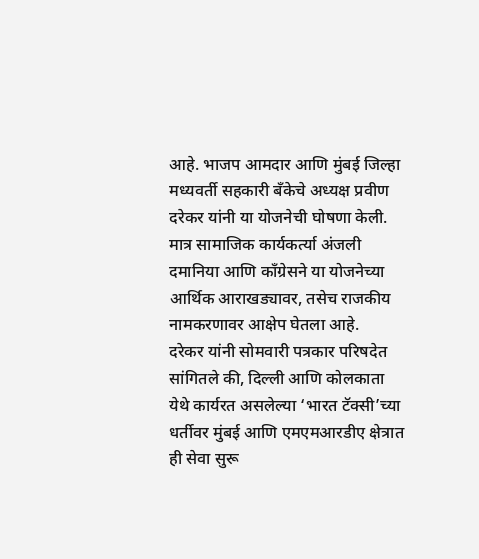आहे. भाजप आमदार आणि मुंबई जिल्हा मध्यवर्ती सहकारी बँकेचे अध्यक्ष प्रवीण दरेकर यांनी या योजनेची घोषणा केली. मात्र सामाजिक कार्यकर्त्या अंजली दमानिया आणि काँग्रेसने या योजनेच्या आर्थिक आराखड्यावर, तसेच राजकीय नामकरणावर आक्षेप घेतला आहे.
दरेकर यांनी सोमवारी पत्रकार परिषदेत सांगितले की, दिल्ली आणि कोलकाता येथे कार्यरत असलेल्या ‘भारत टॅक्सी’च्या धर्तीवर मुंबई आणि एमएमआरडीए क्षेत्रात ही सेवा सुरू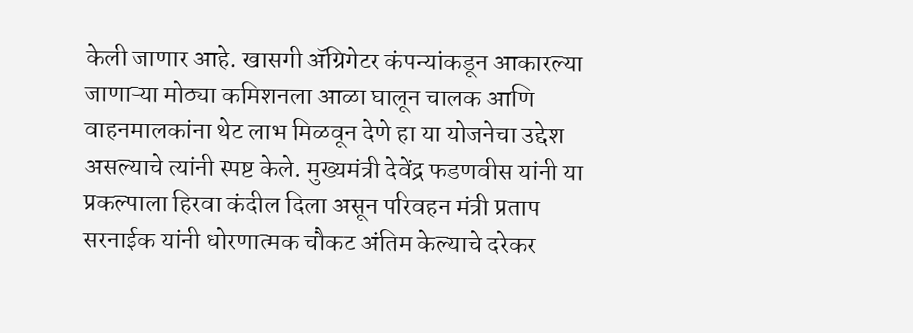केली जाणार आहे. खासगी ॲग्रिगेटर कंपन्यांकडून आकारल्या जाणाऱ्या मोठ्या कमिशनला आळा घालून चालक आणि वाहनमालकांना थेट लाभ मिळवून देणे हा या योजनेचा उद्देश असल्याचे त्यांनी स्पष्ट केले. मुख्यमंत्री देवेंद्र फडणवीस यांनी या प्रकल्पाला हिरवा कंदील दिला असून परिवहन मंत्री प्रताप सरनाईक यांनी धोरणात्मक चौकट अंतिम केल्याचे दरेकर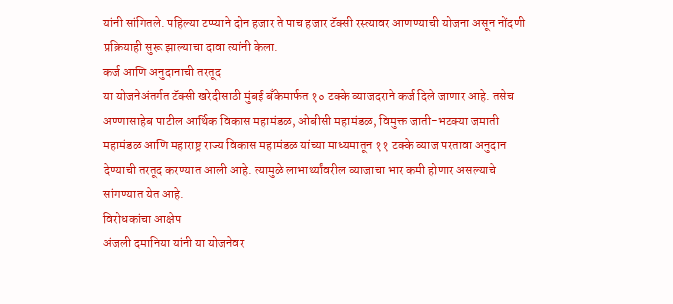यांनी सांगितले. पहिल्या टप्प्याने दोन हजार ते पाच हजार टॅक्सी रस्त्यावर आणण्याची योजना असून नोंदणी प्रक्रियाही सुरू झाल्याचा दावा त्यांनी केला.
कर्ज आणि अनुदानाची तरतूद
या योजनेअंतर्गत टॅक्सी खरेदीसाठी मुंबई बँकेमार्फत १० टक्के व्याजदराने कर्ज दिले जाणार आहे. तसेच अण्णासाहेब पाटील आर्थिक विकास महामंडळ, ओबीसी महामंडळ, विमुक्त जाती-भटक्या जमाती महामंडळ आणि महाराष्ट्र राज्य विकास महामंडळ यांच्या माध्यमातून ११ टक्के व्याज परतावा अनुदान देण्याची तरतूद करण्यात आली आहे. त्यामुळे लाभार्थ्यांवरील व्याजाचा भार कमी होणार असल्याचे सांगण्यात येत आहे.
विरोधकांचा आक्षेप
अंजली दमानिया यांनी या योजनेवर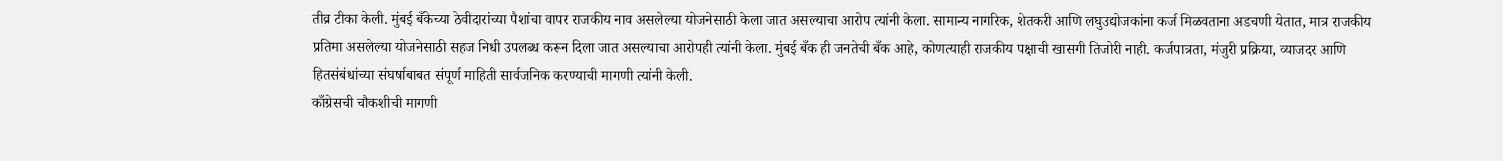तीव्र टीका केली. मुंबई बँकेच्या ठेवीदारांच्या पैशांचा वापर राजकीय नाव असलेल्या योजनेसाठी केला जात असल्याचा आरोप त्यांनी केला. सामान्य नागरिक, शेतकरी आणि लघुउद्योजकांना कर्ज मिळवताना अडचणी येतात, मात्र राजकीय प्रतिमा असलेल्या योजनेसाठी सहज निधी उपलब्ध करून दिला जात असल्याचा आरोपही त्यांनी केला. मुंबई बँक ही जनतेची बँक आहे, कोणत्याही राजकीय पक्षाची खासगी तिजोरी नाही. कर्जपात्रता, मंजुरी प्रक्रिया, व्याजदर आणि हितसंबंधांच्या संघर्षाबाबत संपूर्ण माहिती सार्वजनिक करण्याची मागणी त्यांनी केली.
काँग्रेसची चौकशीची मागणी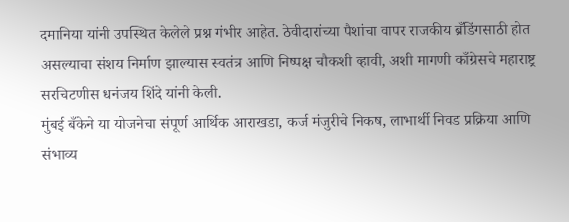दमानिया यांनी उपस्थित केलेले प्रश्न गंभीर आहेत. ठेवीदारांच्या पैशांचा वापर राजकीय ब्रँडिंगसाठी होत असल्याचा संशय निर्माण झाल्यास स्वतंत्र आणि निष्पक्ष चौकशी व्हावी, अशी मागणी काँग्रेसचे महाराष्ट्र सरचिटणीस धनंजय शिंदे यांनी केली.
मुंबई बँकेने या योजनेचा संपूर्ण आर्थिक आराखडा, कर्ज मंजुरीचे निकष, लाभार्थी निवड प्रक्रिया आणि संभाव्य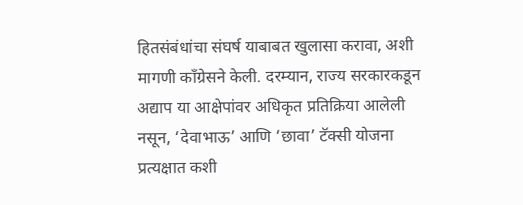हितसंबंधांचा संघर्ष याबाबत खुलासा करावा, अशी मागणी काँग्रेसने केली. दरम्यान, राज्य सरकारकडून अद्याप या आक्षेपांवर अधिकृत प्रतिक्रिया आलेली नसून, ‘देवाभाऊ’ आणि ‘छावा’ टॅक्सी योजना प्रत्यक्षात कशी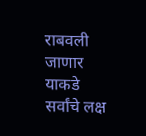राबवली जाणार याकडे सर्वांचे लक्ष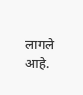लागले आहे.